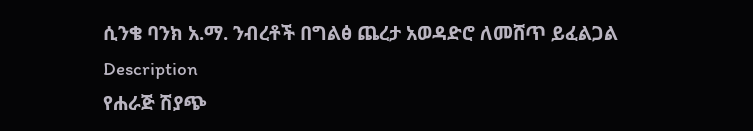ሲንቄ ባንክ አ.ማ. ንብረቶች በግልፅ ጨረታ አወዳድሮ ለመሸጥ ይፈልጋል
Description
የሐራጅ ሽያጭ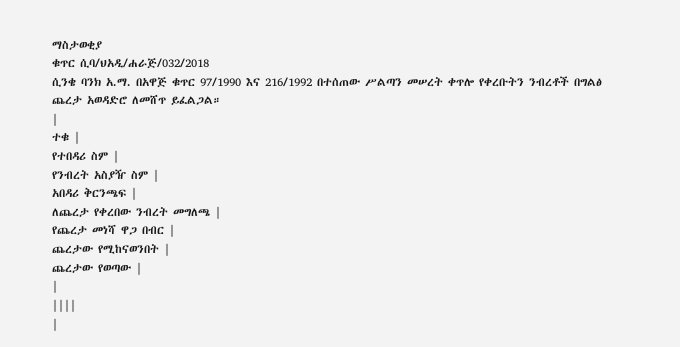ማስታወቂያ
ቁጥር ሲባ/ህአዲ/ሐራጅ/032/2018
ሲንቄ ባንክ አ.ማ. በአዋጅ ቁጥር 97/1990 እና 216/1992 በተሰጠው ሥልጣን መሠረት ቀጥሎ የቀረቡትን ንብረቶች በግልፅ ጨረታ አወዳድሮ ለመሸጥ ይፈልጋል።
|
ተቁ |
የተበዳሪ ስም |
የንብረት አስያዥ ስም |
አበዳሪ ቅርንጫፍ |
ለጨረታ የቀረበው ንብረት መግለጫ |
የጨረታ መነሻ ዋጋ በብር |
ጨረታው የሚከናወንበት |
ጨረታው የወጣው |
|
||||
|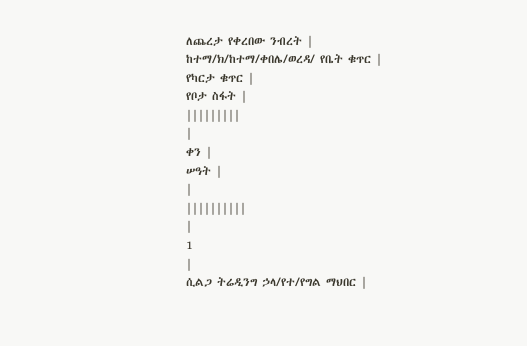ለጨረታ የቀረበው ንብረት |
ከተማ/ክ/ከተማ/ቀበሌ/ወረዳ/ የቤት ቁጥር |
የካርታ ቁጥር |
የቦታ ስፋት |
|||||||||
|
ቀን |
ሠዓት |
|
||||||||||
|
1
|
ሲልጋ ትሬዲንግ ኃላ/የተ/የግል ማህበር |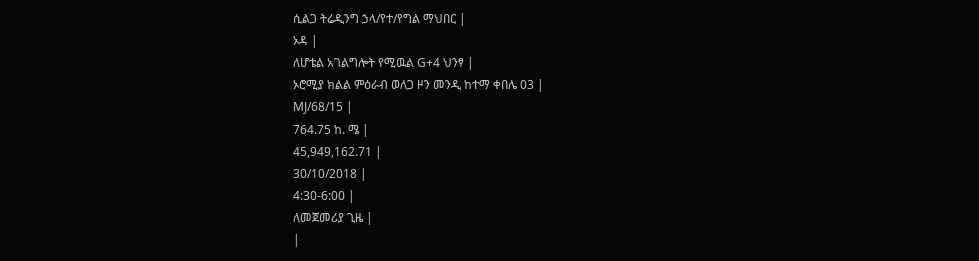ሲልጋ ትሬዲንግ ኃላ/የተ/የግል ማህበር |
ኦዳ |
ለሆቴል አገልግሎት የሚዉል G+4 ህንፃ |
ኦሮሚያ ክልል ምዕራብ ወለጋ ዞን መንዲ ከተማ ቀበሌ 03 |
MJ/68/15 |
764.75 ከ. ሜ |
45,949,162.71 |
30/10/2018 |
4:30-6:00 |
ለመጀመሪያ ጊዜ |
|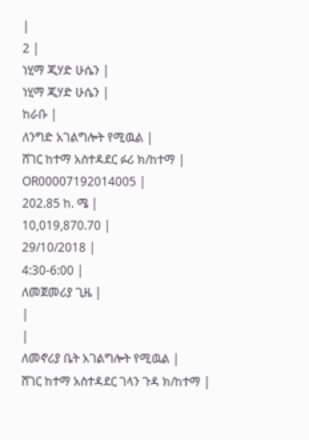|
2 |
ነሂማ ጂሃድ ሁሴን |
ነሂማ ጂሃድ ሁሴን |
ከራቡ |
ለንግድ አገልግሎት የሚዉል |
ሸገር ከተማ አስተዳደር ፉሪ ክ/ከተማ |
OR00007192014005 |
202.85 ከ. ሜ |
10,019,870.70 |
29/10/2018 |
4:30-6:00 |
ለመጀመሪያ ጊዜ |
|
|
ለመኖሪያ ቤት አገልግሎት የሚዉል |
ሸገር ከተማ አስተዳደር ገላን ጉዳ ክ/ከተማ |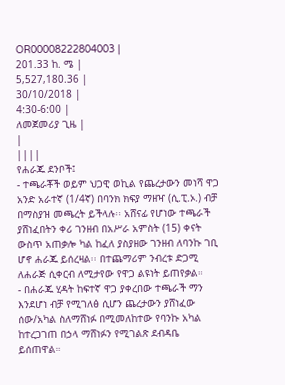OR00008222804003 |
201.33 ከ. ሜ |
5,527,180.36 |
30/10/2018 |
4:30-6:00 |
ለመጀመሪያ ጊዜ |
|
||||
የሐራጁ ደንቦች፤
- ተጫራቾች ወይም ህጋዊ ወኪል የጨረታውን መነሻ ዋጋ አንድ አራተኛ (1/4ኛ) በባንክ ክፍያ ማዘዣ (ሲ.ፒ.ኦ.) ብቻ በማስያዝ መጫረት ይችላሉ፡፡ አሸናፊ የሆነው ተጫራች ያሸነፈበትን ቀሪ ገንዘብ በአሥራ አምስት (15) ቀናት ውስጥ አጠቃሎ ካል ከፈለ ያስያዘው ገንዘብ ለባንኩ ገቢ ሆኖ ሐራጁ ይሰረዛል፡፡ በተጨማሪም ንብረቱ ድጋሚ ለሐራጅ ሲቀርብ ለሚታየው የዋጋ ልዩነት ይጠየቃል።
- በሐራጁ ሂዳት ከፍተኛ ዋጋ ያቀረበው ተጫራች ማን እንደሆነ ብቻ የሚገለፅ ሲሆን ጨረታውን ያሸነፈው ሰው/አካል ስለማሸነፉ በሚመለከተው የባንኩ አካል ከተረጋገጠ በኃላ ማሸነፉን የሚገልጽ ደብዳቤ ይሰጠዋል።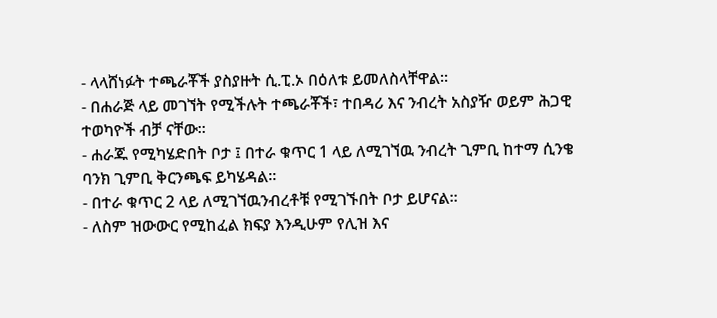- ላላሸነፉት ተጫራቾች ያስያዙት ሲ.ፒ.ኦ በዕለቱ ይመለስላቸዋል።
- በሐራጅ ላይ መገኘት የሚችሉት ተጫራቾች፣ ተበዳሪ እና ንብረት አስያዥ ወይም ሕጋዊ ተወካዮች ብቻ ናቸው።
- ሐራጁ የሚካሄድበት ቦታ ፤ በተራ ቁጥር 1 ላይ ለሚገኘዉ ንብረት ጊምቢ ከተማ ሲንቄ ባንክ ጊምቢ ቅርንጫፍ ይካሄዳል።
- በተራ ቁጥር 2 ላይ ለሚገኘዉንብረቶቹ የሚገኙበት ቦታ ይሆናል።
- ለስም ዝውውር የሚከፈል ክፍያ እንዲሁም የሊዝ እና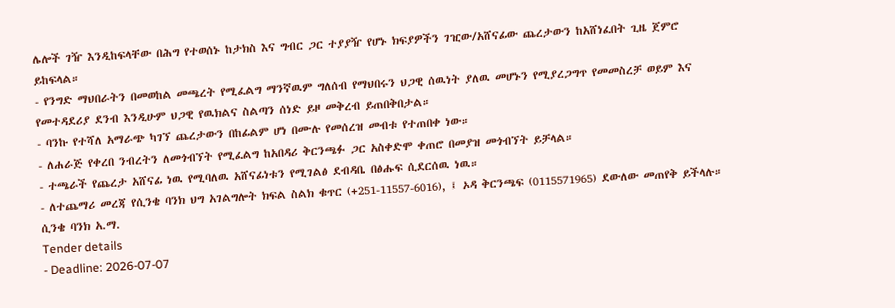ሌሎች ገዥ እንዲከፍላቸው በሕግ የተወሰኑ ከታክስ እና ግብር ጋር ተያያዥ የሆኑ ክፍያዎችን ገዢው/አሸናፊው ጨረታውን ከአሸነፈበት ጊዜ ጀምሮ ይከፍላል።
- የንግድ ማህበራትን በመወከል መጫረት የሚፈልግ ማንኛዉም ግለሰብ የማህበሩን ህጋዊ ሰዉነት ያለዉ መሆኑን የሚያረጋግጥ የመመስረቻ ወይም እና የመተዳደሪያ ደንብ እንዲሁም ህጋዊ የዉክልና ስልጣን ሰነድ ይዞ መቅረብ ይጠበቅበታል።
- ባንኩ የተሻለ አማራጭ ካገኘ ጨረታውን በከፊልም ሆነ በሙሉ የመሰረዝ መብቱ የተጠበቀ ነው።
- ለሐራጅ የቀረበ ንብረትን ለመጎብኘት የሚፈልግ ከአበዳሪ ቅርንጫፉ ጋር አስቀድሞ ቀጠሮ በመያዝ መጎብኘት ይቻላል።
- ተጫራች የጨረታ አሸናፊ ነዉ የሚባለዉ አሸናፊነቱን የሚገልፅ ደብዳቤ በፅሑፍ ሲደርሰዉ ነዉ።
- ለተጨማሪ መረጃ የሲንቄ ባንክ ህግ አገልግሎት ክፍል ስልክ ቁጥር (+251-11557-6016), ፤ ኦዳ ቅርንጫፍ (0115571965) ደውለው መጠየቅ ይችላሉ።
ሲንቄ ባንክ አ.ማ.
Tender details
- Deadline: 2026-07-07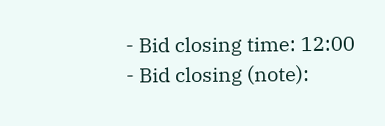- Bid closing time: 12:00
- Bid closing (note):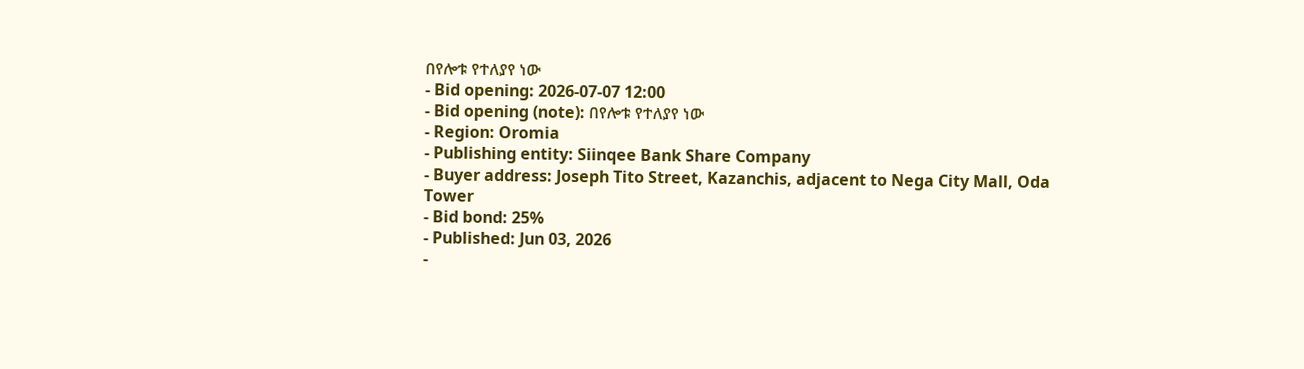በየሎቱ የተለያየ ነው
- Bid opening: 2026-07-07 12:00
- Bid opening (note): በየሎቱ የተለያየ ነው
- Region: Oromia
- Publishing entity: Siinqee Bank Share Company
- Buyer address: Joseph Tito Street, Kazanchis, adjacent to Nega City Mall, Oda Tower
- Bid bond: 25%
- Published: Jun 03, 2026
-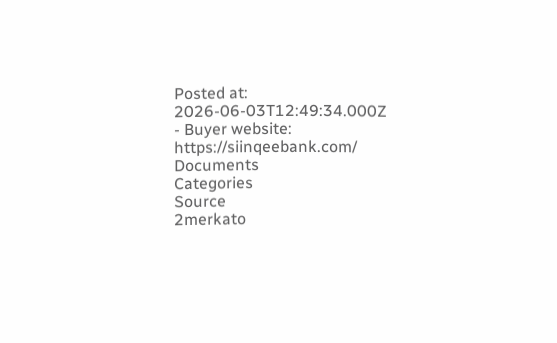Posted at: 2026-06-03T12:49:34.000Z
- Buyer website: https://siinqeebank.com/
Documents
Categories
Source
2merkato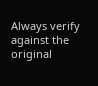Always verify against the original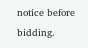notice before bidding.